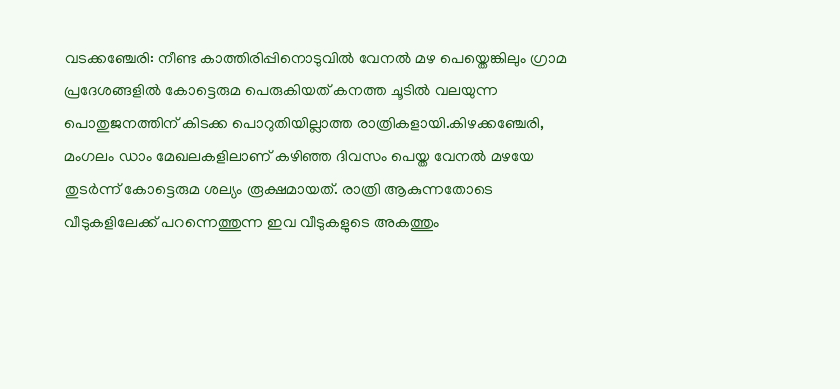വടക്കഞ്ചേരി: നീണ്ട കാത്തിരിപ്പിനൊടുവിൽ വേനൽ മഴ പെയ്തെങ്കിലും ഗ്രാമ പ്രദേശങ്ങളിൽ കോട്ടെരുമ പെരുകിയത് കനത്ത ചൂടിൽ വലയുന്ന പൊതുജനത്തിന് കിടക്ക പൊറുതിയില്ലാത്ത രാത്രികളായി.കിഴക്കഞ്ചേരി, മംഗലം ഡാം മേഖലകളിലാണ് കഴിഞ്ഞ ദിവസം പെയ്ത വേനൽ മഴയേ തുടർന്ന് കോട്ടെരുമ ശല്യം രൂക്ഷമായത്. രാത്രി ആകുന്നതോടെ വീടുകളിലേക്ക് പറന്നെത്തുന്ന ഇവ വീടുകളുടെ അകത്തും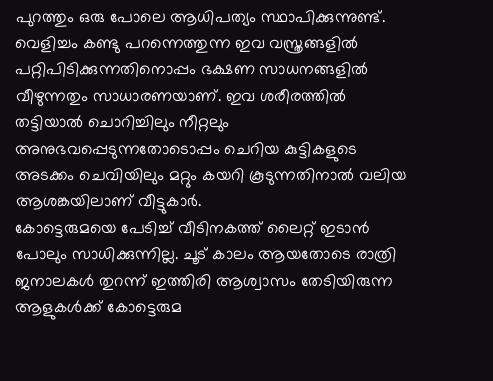പുറത്തും ഒരു പോലെ ആധിപത്യം സ്ഥാപിക്കുന്നുണ്ട്. വെളിച്ചം കണ്ടു പറന്നെത്തുന്ന ഇവ വസ്ത്രങ്ങളിൽ പറ്റിപിടിക്കുന്നതിനൊപ്പം ഭക്ഷണ സാധനങ്ങളിൽ വീഴുന്നതും സാധാരണയാണ്. ഇവ ശരീരത്തിൽ തട്ടിയാൽ ചൊറിച്ചിലും നീറ്റലും അനുഭവപ്പെടുന്നതോടൊപ്പം ചെറിയ കുട്ടികളുടെ അടക്കം ചെവിയിലും മറ്റും കയറി കൂടുന്നതിനാൽ വലിയ ആശങ്കയിലാണ് വീട്ടുകാർ.
കോട്ടെരുമയെ പേടിച്ച് വീടിനകത്ത് ലൈറ്റ് ഇടാൻ പോലും സാധിക്കുന്നില്ല. ചൂട് കാലം ആയതോടെ രാത്രി ജനാലകൾ തുറന്ന് ഇത്തിരി ആശ്വാസം തേടിയിരുന്ന ആളുകൾക്ക് കോട്ടെരുമ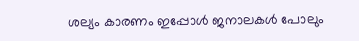ശല്യം കാരണം ഇപ്പോൾ ജനാലകൾ പോലും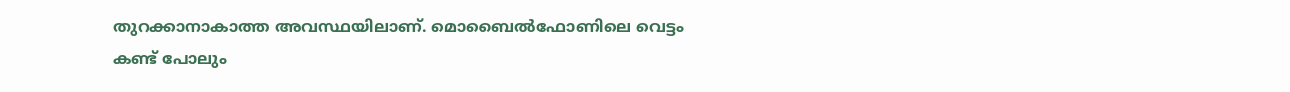തുറക്കാനാകാത്ത അവസ്ഥയിലാണ്. മൊബൈൽഫോണിലെ വെട്ടം കണ്ട് പോലും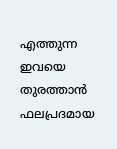എത്തുന്ന ഇവയെ തുരത്താൻ ഫലപ്രദമായ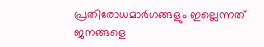പ്രതിരോധമാർഗങ്ങളും ഇല്ലെന്നത് ജനങ്ങളെ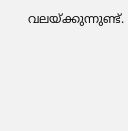വലയ്ക്കുന്നുണ്ട്.